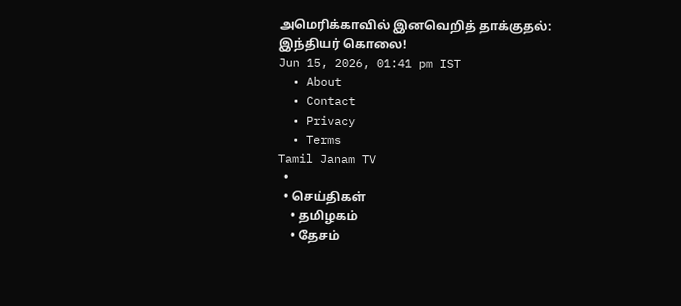அமெரிக்காவில் இனவெறித் தாக்குதல்: இந்தியர் கொலை!
Jun 15, 2026, 01:41 pm IST
  • About
  • Contact
  • Privacy
  • Terms
Tamil Janam TV
  •
  • செய்திகள்
    • தமிழகம்
    • தேசம்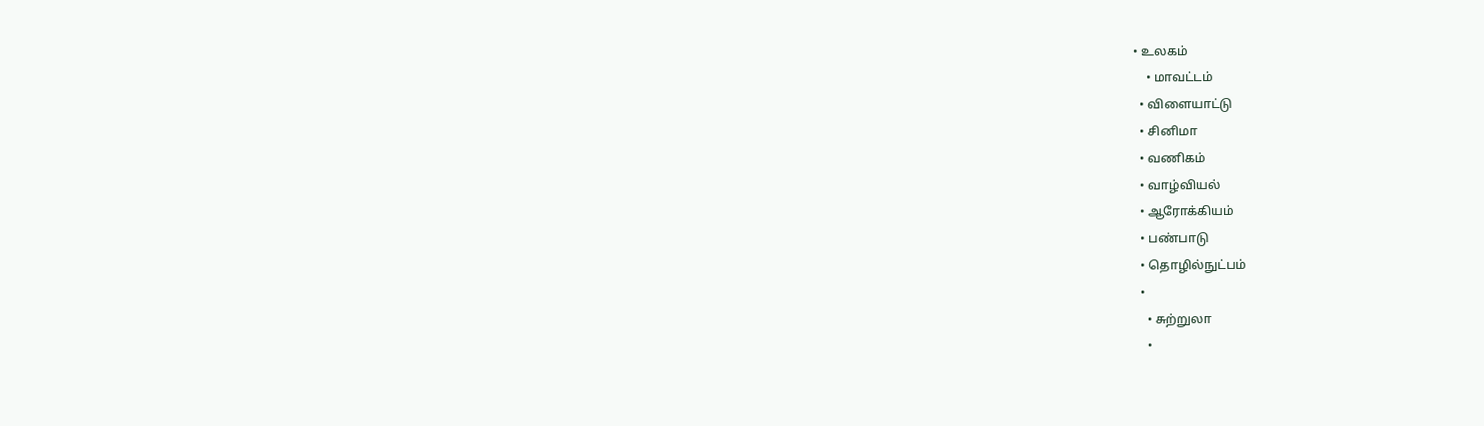• உலகம்
    • மாவட்டம்
  • விளையாட்டு
  • சினிமா
  • வணிகம்
  • வாழ்வியல்
  • ஆரோக்கியம்
  • பண்பாடு
  • தொழில்நுட்பம்
  •
    • சுற்றுலா
    •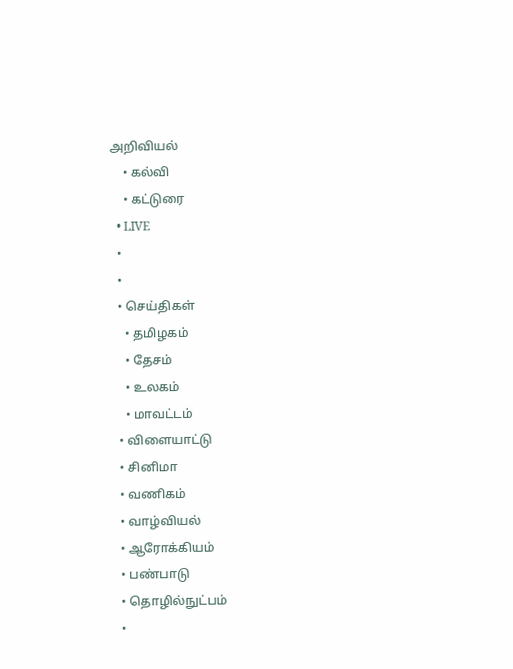அறிவியல்
    • கல்வி
    • கட்டுரை
  • LIVE
  •
  •
  • செய்திகள்
    • தமிழகம்
    • தேசம்
    • உலகம்
    • மாவட்டம்
  • விளையாட்டு
  • சினிமா
  • வணிகம்
  • வாழ்வியல்
  • ஆரோக்கியம்
  • பண்பாடு
  • தொழில்நுட்பம்
  •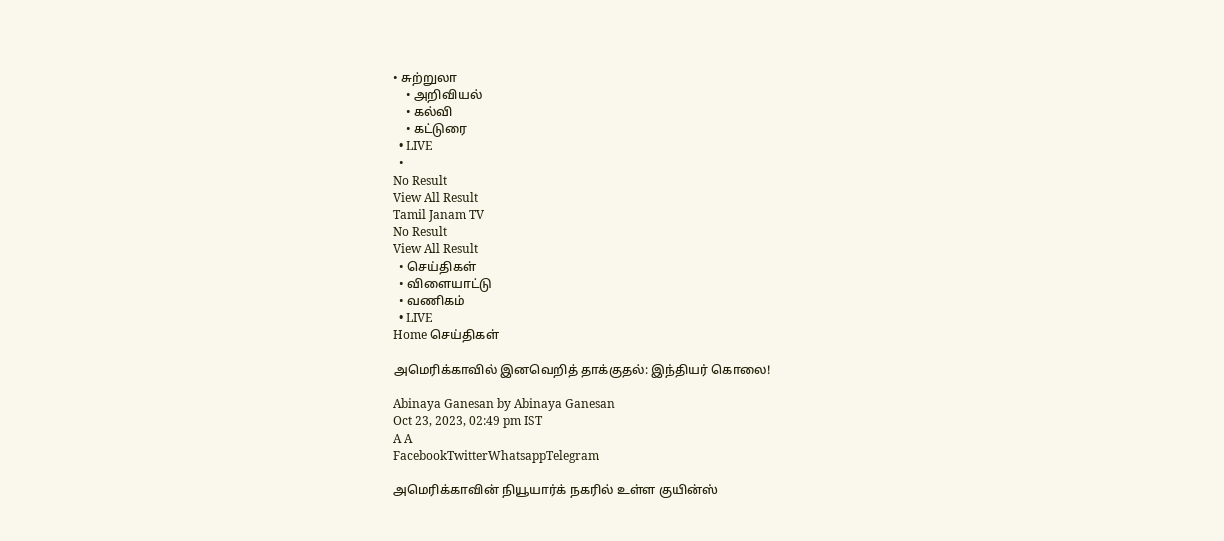• சுற்றுலா
    • அறிவியல்
    • கல்வி
    • கட்டுரை
  • LIVE
  •
No Result
View All Result
Tamil Janam TV
No Result
View All Result
  • செய்திகள்
  • விளையாட்டு
  • வணிகம்
  • LIVE
Home செய்திகள்

அமெரிக்காவில் இனவெறித் தாக்குதல்: இந்தியர் கொலை!

Abinaya Ganesan by Abinaya Ganesan
Oct 23, 2023, 02:49 pm IST
A A
FacebookTwitterWhatsappTelegram

அமெரிக்காவின் நியூயார்க் நகரில் உள்ள குயின்ஸ்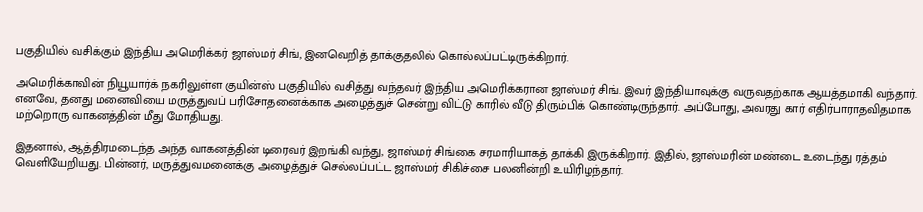பகுதியில் வசிக்கும் இந்திய அமெரிக்கர் ஜாஸ்மர் சிங், இனவெறித் தாக்குதலில் கொல்லப்பட்டிருக்கிறார்.

அமெரிக்காவின் நியூயார்க் நகரிலுள்ள குயின்ஸ் பகுதியில் வசித்து வந்தவர் இந்திய அமெரிக்கரான ஜாஸ்மர் சிங். இவர் இந்தியாவுக்கு வருவதற்காக ஆயத்தமாகி வந்தார். எனவே, தனது மனைவியை மருத்துவப் பரிசோதனைக்காக அழைத்துச் சென்று விட்டு காரில் வீடு திரும்பிக் கொண்டிருந்தார். அப்போது, அவரது கார் எதிர்பாராதவிதமாக மற்றொரு வாகனத்தின் மீது மோதியது.

இதனால், ஆத்திரமடைந்த அந்த வாகனத்தின் டிரைவர் இறங்கி வந்து, ஜாஸ்மர் சிங்கை சரமாரியாகத் தாக்கி இருக்கிறார். இதில், ஜாஸ்மரின் மண்டை உடைந்து ரத்தம் வெளியேறியது. பின்னர், மருத்துவமனைக்கு அழைத்துச் செல்லப்பட்ட ஜாஸ்மர் சிகிச்சை பலனின்றி உயிரிழந்தார்.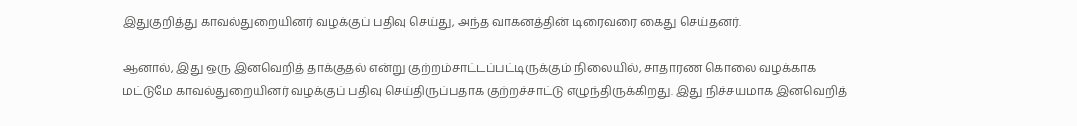இதுகுறித்து காவல்துறையினர் வழக்குப் பதிவு செய்து, அந்த வாகனத்தின் டிரைவரை கைது செய்தனர்.

ஆனால், இது ஒரு இனவெறித் தாக்குதல் என்று குற்றம்சாட்டப்பட்டிருக்கும் நிலையில், சாதாரண கொலை வழக்காக மட்டுமே காவல்துறையினர் வழக்குப் பதிவு செய்திருப்பதாக குற்றச்சாட்டு எழுந்திருக்கிறது. இது நிச்சயமாக இனவெறித்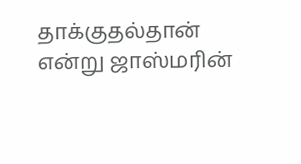தாக்குதல்தான் என்று ஜாஸ்மரின்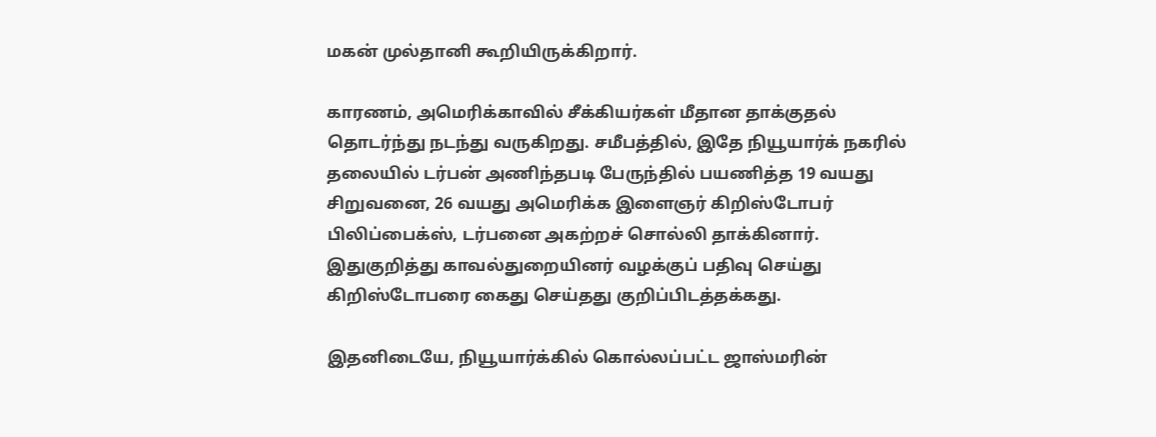மகன் முல்தானி கூறியிருக்கிறார்.

காரணம், அமெரிக்காவில் சீக்கியர்கள் மீதான தாக்குதல் தொடர்ந்து நடந்து வருகிறது. சமீபத்தில், இதே நியூயார்க் நகரில் தலையில் டர்பன் அணிந்தபடி பேருந்தில் பயணித்த 19 வயது சிறுவனை, 26 வயது அமெரிக்க இளைஞர் கிறிஸ்டோபர் பிலிப்பைக்ஸ், டர்பனை அகற்றச் சொல்லி தாக்கினார். இதுகுறித்து காவல்துறையினர் வழக்குப் பதிவு செய்து கிறிஸ்டோபரை கைது செய்தது குறிப்பிடத்தக்கது.

இதனிடையே, நியூயார்க்கில் கொல்லப்பட்ட ஜாஸ்மரின்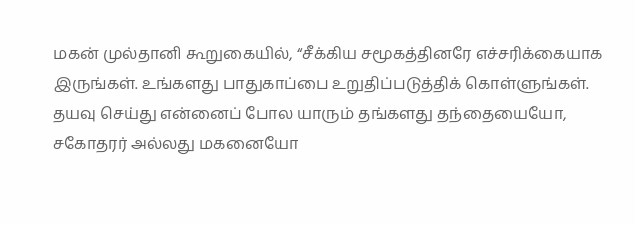மகன் முல்தானி கூறுகையில், “சீக்கிய சமூகத்தினரே எச்சரிக்கையாக இருங்கள். உங்களது பாதுகாப்பை உறுதிப்படுத்திக் கொள்ளுங்கள். தயவு செய்து என்னைப் போல யாரும் தங்களது தந்தையையோ, சகோதரர் அல்லது மகனையோ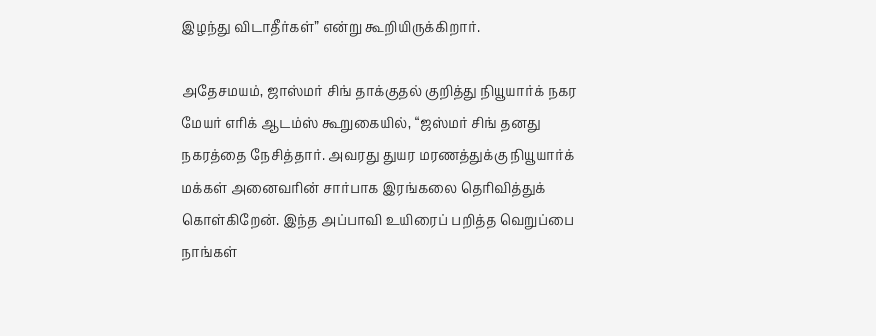இழந்து விடாதீர்கள்” என்று கூறியிருக்கிறார்.

அதேசமயம், ஜாஸ்மர் சிங் தாக்குதல் குறித்து நியூயார்க் நகர மேயர் எரிக் ஆடம்ஸ் கூறுகையில், “ஜஸ்மர் சிங் தனது நகரத்தை நேசித்தார். அவரது துயர மரணத்துக்கு நியூயார்க் மக்கள் அனைவரின் சார்பாக இரங்கலை தெரிவித்துக் கொள்கிறேன். இந்த அப்பாவி உயிரைப் பறித்த வெறுப்பை நாங்கள்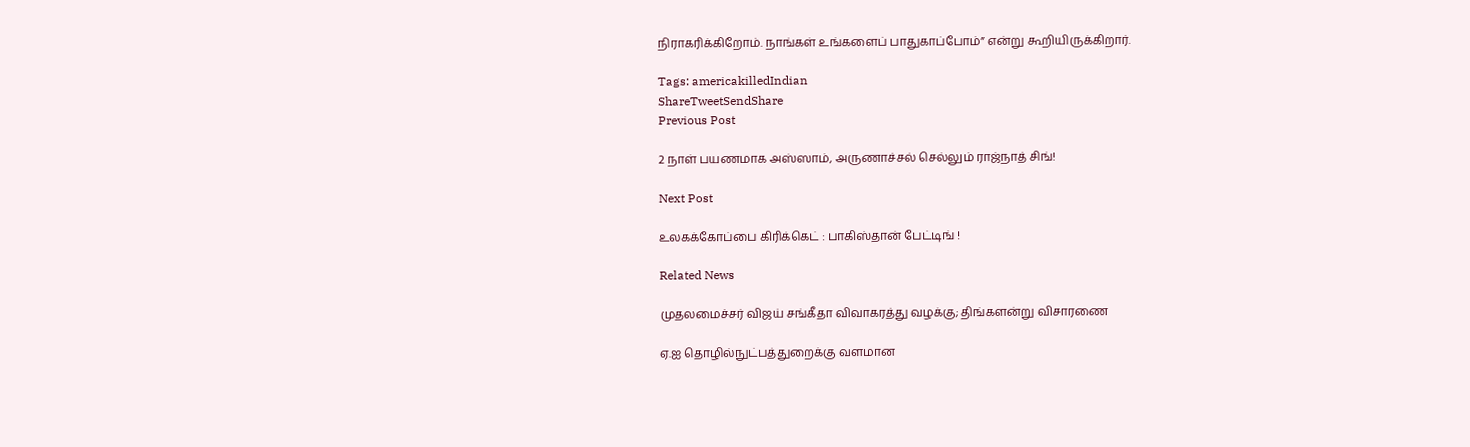நிராகரிக்கிறோம். நாங்கள் உங்களைப் பாதுகாப்போம்” என்று கூறியிருக்கிறார்.

Tags: americakilledIndian
ShareTweetSendShare
Previous Post

2 நாள் பயணமாக அஸ்ஸாம், அருணாச்சல் செல்லும் ராஜ்நாத் சிங்!

Next Post

உலகக்கோப்பை கிரிக்கெட் : பாகிஸ்தான் பேட்டிங் !

Related News

முதலமைச்சர் விஜய் சங்கீதா விவாகரத்து வழக்கு; திங்களன்று விசாரணை

ஏ.ஐ தொழில்நுட்பத்துறைக்கு வளமான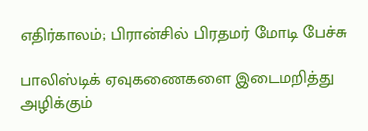எதிர்காலம்; பிரான்சில் பிரதமர் மோடி பேச்சு

பாலிஸ்டிக் ஏவுகணைகளை இடைமறித்து அழிக்கும்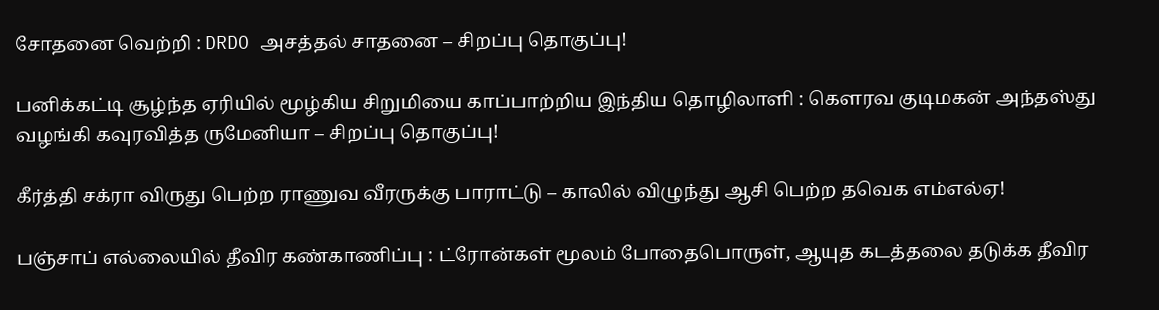சோதனை வெற்றி : DRDO அசத்தல் சாதனை – சிறப்பு தொகுப்பு!

பனிக்கட்டி சூழ்ந்த ஏரியில் மூழ்கிய சிறுமியை காப்பாற்றிய இந்திய தொழிலாளி : கெளரவ குடிமகன் அந்தஸ்து வழங்கி கவுரவித்த ருமேனியா – சிறப்பு தொகுப்பு!

கீர்த்தி சக்ரா விருது பெற்ற ராணுவ வீரருக்கு பாராட்டு – காலில் விழுந்து ஆசி பெற்ற தவெக எம்எல்ஏ!

பஞ்சாப் எல்லையில் தீவிர கண்காணிப்பு : ட்ரோன்கள் மூலம் போதைபொருள், ஆயுத கடத்தலை தடுக்க தீவிர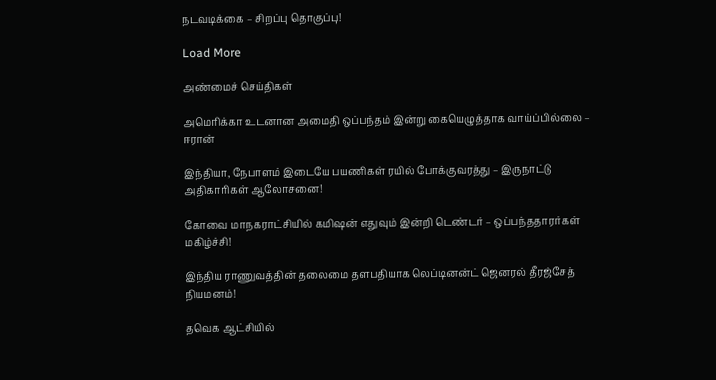நடவடிக்கை – சிறப்பு தொகுப்பு!

Load More

அண்மைச் செய்திகள்

அமெரிக்கா உடனான அமைதி ஒப்பந்தம் இன்று கையெழுத்தாக வாய்ப்பில்லை – ஈரான்

இந்தியா, நேபாளம் இடையே பயணிகள் ரயில் போக்குவரத்து – இருநாட்டு அதிகாரிகள் ஆலோசனை!

கோவை மாநகராட்சியில் கமிஷன் எதுவும் இன்றி டெண்டர் – ஒப்பந்ததாரர்கள் மகிழ்ச்சி!

இந்திய ராணுவத்தின் தலைமை தளபதியாக லெப்டினன்ட் ஜெனரல் தீரஜ்சேத் நியமனம்!

தவெக ஆட்சியில்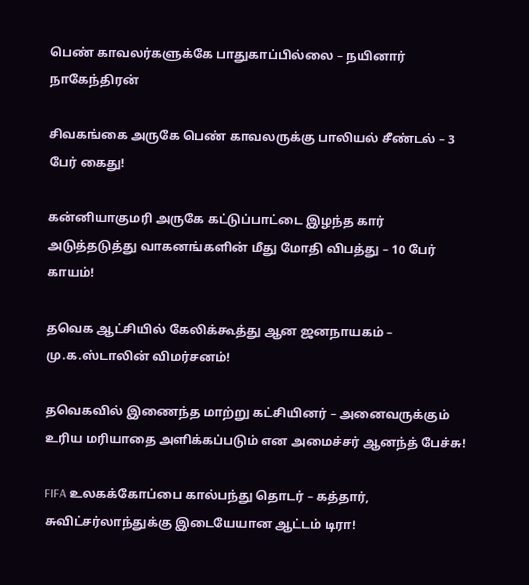பெண் காவலர்களுக்கே பாதுகாப்பில்லை – நயினார் நாகேந்திரன்

சிவகங்கை அருகே பெண் காவலருக்கு பாலியல் சீண்டல் – 3 பேர் கைது!

கன்னியாகுமரி அருகே கட்டுப்பாட்டை இழந்த கார் அடுத்தடுத்து வாகனங்களின் மீது மோதி விபத்து – 10 பேர் காயம்!

தவெக ஆட்சியில் கேலிக்கூத்து ஆன ஜனநாயகம் – மு.க.ஸ்டாலின் விமர்சனம்!

தவெகவில் இணைந்த மாற்று கட்சியினர் – அனைவருக்கும் உரிய மரியாதை அளிக்கப்படும் என அமைச்சர் ஆனந்த் பேச்சு!

FIFA உலகக்கோப்பை கால்பந்து தொடர் – கத்தார், சுவிட்சர்லாந்துக்கு இடையேயான ஆட்டம் டிரா!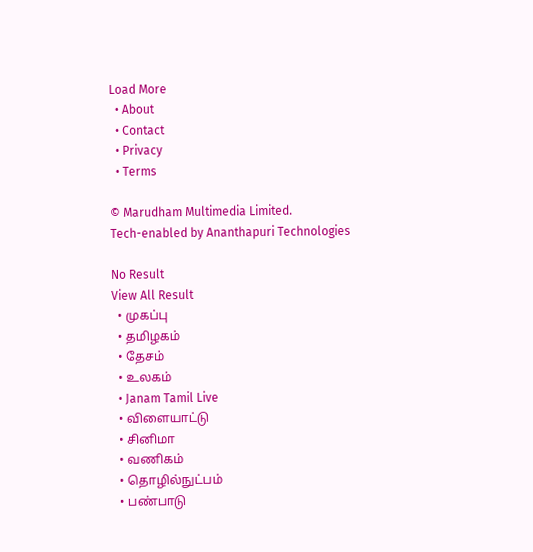Load More
  • About
  • Contact
  • Privacy
  • Terms

© Marudham Multimedia Limited.
Tech-enabled by Ananthapuri Technologies

No Result
View All Result
  • முகப்பு
  • தமிழகம்
  • தேசம்
  • உலகம்
  • Janam Tamil Live
  • விளையாட்டு
  • சினிமா
  • வணிகம்
  • தொழில்நுட்பம்
  • பண்பாடு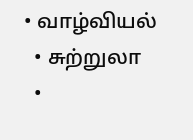• வாழ்வியல்
  • சுற்றுலா
  •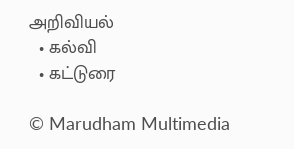அறிவியல்
  • கல்வி
  • கட்டுரை

© Marudham Multimedia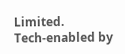Limited.
Tech-enabled by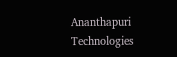Ananthapuri Technologies